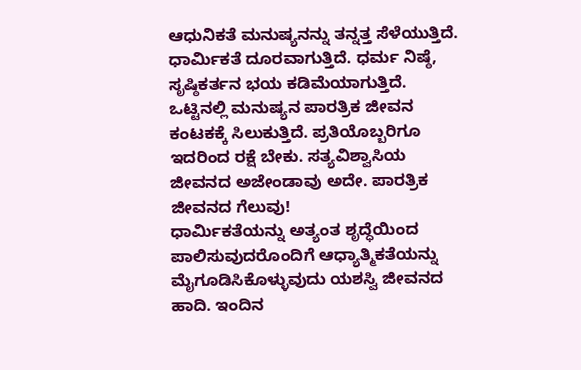ಆಧುನಿಕತೆ ಮನುಷ್ಯನನ್ನು ತನ್ನತ್ತ ಸೆಳೆಯುತ್ತಿದೆ. ಧಾರ್ಮಿಕತೆ ದೂರವಾಗುತ್ತಿದೆ. ಧರ್ಮ ನಿಷ್ಠೆ, ಸೃಷ್ಠಿಕರ್ತನ ಭಯ ಕಡಿಮೆಯಾಗುತ್ತಿದೆ. ಒಟ್ಟಿನಲ್ಲಿ ಮನುಷ್ಯನ ಪಾರತ್ರಿಕ ಜೀವನ ಕಂಟಕಕ್ಕೆ ಸಿಲುಕುತ್ತಿದೆ. ಪ್ರತಿಯೊಬ್ಬರಿಗೂ ಇದರಿಂದ ರಕ್ಷೆ ಬೇಕು. ಸತ್ಯವಿಶ್ವಾಸಿಯ ಜೀವನದ ಅಜೇಂಡಾವು ಅದೇ. ಪಾರತ್ರಿಕ ಜೀವನದ ಗೆಲುವು!
ಧಾರ್ಮಿಕತೆಯನ್ನು ಅತ್ಯಂತ ಶೃದ್ಧೆಯಿಂದ ಪಾಲಿಸುವುದರೊಂದಿಗೆ ಆಧ್ಯಾತ್ಮಿಕತೆಯನ್ನು ಮೈಗೂಡಿಸಿಕೊಳ್ಳುವುದು ಯಶಸ್ವಿ ಜೀವನದ ಹಾದಿ. ಇಂದಿನ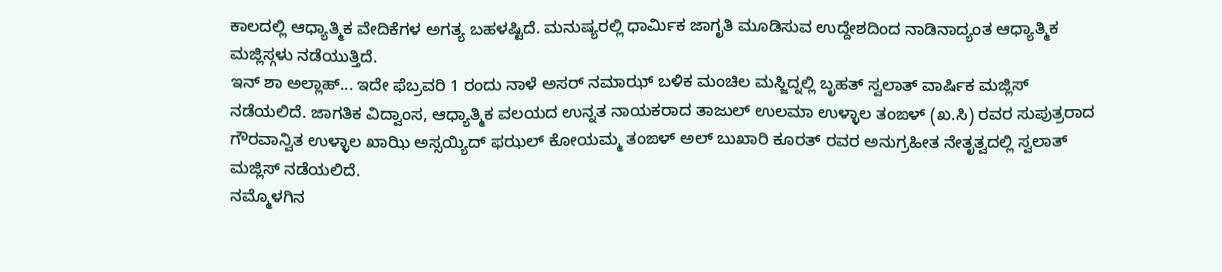ಕಾಲದಲ್ಲಿ ಆಧ್ಯಾತ್ಮಿಕ ವೇದಿಕೆಗಳ ಅಗತ್ಯ ಬಹಳಷ್ಟಿದೆ. ಮನುಷ್ಯರಲ್ಲಿ ಧಾರ್ಮಿಕ ಜಾಗೃತಿ ಮೂಡಿಸುವ ಉದ್ದೇಶದಿಂದ ನಾಡಿನಾದ್ಯಂತ ಆಧ್ಯಾತ್ಮಿಕ ಮಜ್ಲಿಸ್ಗಳು ನಡೆಯುತ್ತಿದೆ.
ಇನ್ ಶಾ ಅಲ್ಲಾಹ್... ಇದೇ ಫೆಬ್ರವರಿ 1 ರಂದು ನಾಳೆ ಅಸರ್ ನಮಾಝ್ ಬಳಿಕ ಮಂಚಿಲ ಮಸ್ಜಿದ್ನಲ್ಲಿ ಬೃಹತ್ ಸ್ವಲಾತ್ ವಾರ್ಷಿಕ ಮಜ್ಲಿಸ್ ನಡೆಯಲಿದೆ. ಜಾಗತಿಕ ವಿದ್ವಾಂಸ, ಆಧ್ಯಾತ್ಮಿಕ ವಲಯದ ಉನ್ನತ ನಾಯಕರಾದ ತಾಜುಲ್ ಉಲಮಾ ಉಳ್ಳಾಲ ತಂಙಳ್ (ಖ.ಸಿ) ರವರ ಸುಪುತ್ರರಾದ ಗೌರವಾನ್ವಿತ ಉಳ್ಳಾಲ ಖಾಝಿ ಅಸ್ಸಯ್ಯಿದ್ ಫಝಲ್ ಕೋಯಮ್ಮ ತಂಙಳ್ ಅಲ್ ಬುಖಾರಿ ಕೂರತ್ ರವರ ಅನುಗ್ರಹೀತ ನೇತೃತ್ವದಲ್ಲಿ ಸ್ವಲಾತ್ ಮಜ್ಲಿಸ್ ನಡೆಯಲಿದೆ.
ನಮ್ಮೊಳಗಿನ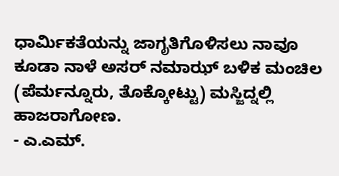ಧಾರ್ಮಿಕತೆಯನ್ನು ಜಾಗೃತಿಗೊಳಿಸಲು ನಾವೂ ಕೂಡಾ ನಾಳೆ ಅಸರ್ ನಮಾಝ್ ಬಳಿಕ ಮಂಚಿಲ (ಪೆರ್ಮನ್ನೂರು, ತೊಕ್ಕೋಟ್ಟು) ಮಸ್ಜಿದ್ನಲ್ಲಿ ಹಾಜರಾಗೋಣ.
- ಎ.ಎಮ್.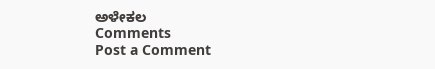ಅಳೇಕಲ
Comments
Post a Comment